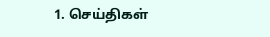1. செய்திகள்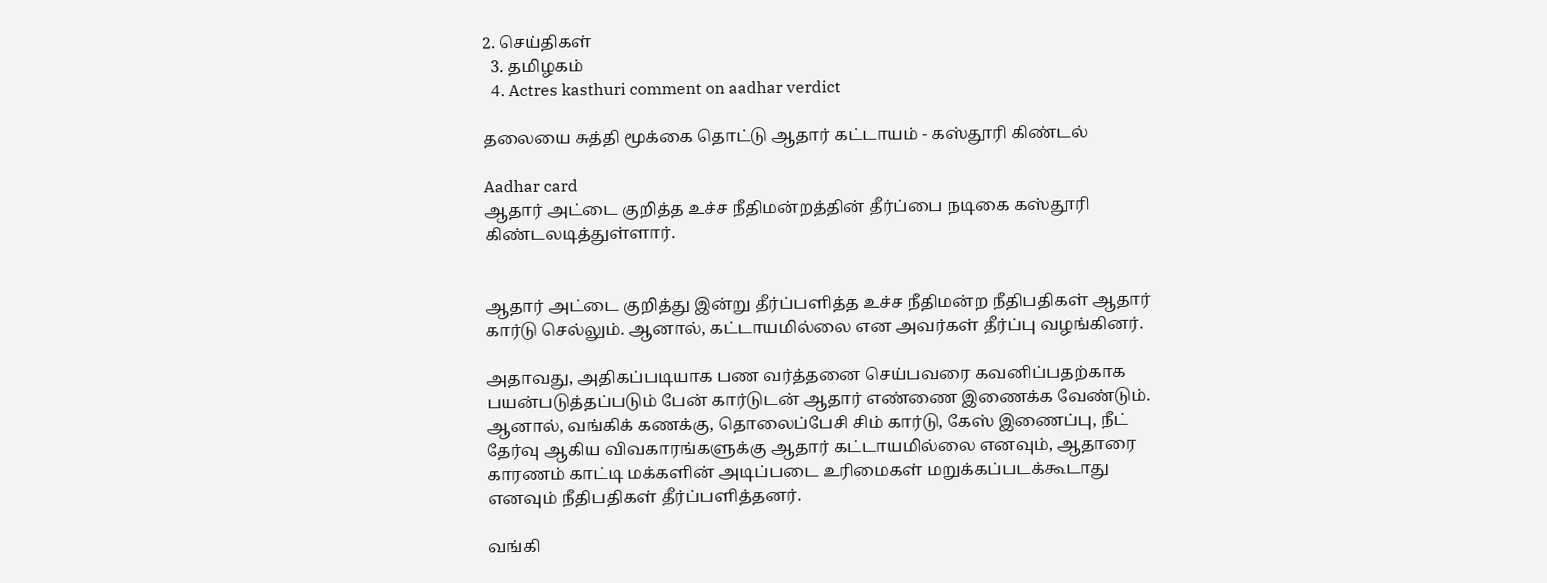2. செய்திகள்
  3. த‌மிழக‌ம்
  4. Actres kasthuri comment on aadhar verdict

தலையை சுத்தி மூக்கை தொட்டு ஆதார் கட்டாயம் - கஸ்தூரி கிண்டல்

Aadhar card
ஆதார் அட்டை குறித்த உச்ச நீதிமன்றத்தின் தீர்ப்பை நடிகை கஸ்தூரி கிண்டலடித்துள்ளார்.


ஆதார் அட்டை குறித்து இன்று தீர்ப்பளித்த உச்ச நீதிமன்ற நீதிபதிகள் ஆதார் கார்டு செல்லும். ஆனால், கட்டாயமில்லை என அவர்கள் தீர்ப்பு வழங்கினர்.

அதாவது, அதிகப்படியாக பண வர்த்தனை செய்பவரை கவனிப்பதற்காக பயன்படுத்தப்படும் பேன் கார்டுடன் ஆதார் எண்ணை இணைக்க வேண்டும். ஆனால், வங்கிக் கணக்கு, தொலைப்பேசி சிம் கார்டு, கேஸ் இணைப்பு, நீட் தேர்வு ஆகிய விவகாரங்களுக்கு ஆதார் கட்டாயமில்லை எனவும், ஆதாரை காரணம் காட்டி மக்களின் அடிப்படை உரிமைகள் மறுக்கப்படக்கூடாது எனவும் நீதிபதிகள் தீர்ப்பளித்தனர்.

வங்கி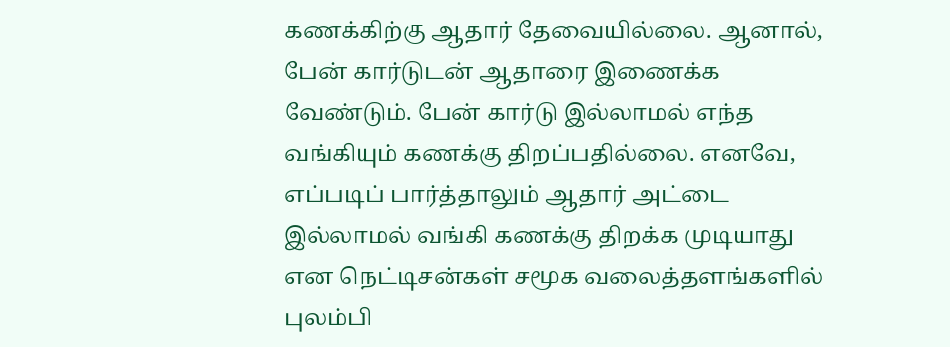கணக்கிற்கு ஆதார் தேவையில்லை. ஆனால், பேன் கார்டுடன் ஆதாரை இணைக்க வேண்டும். பேன் கார்டு இல்லாமல் எந்த வங்கியும் கணக்கு திறப்பதில்லை. எனவே, எப்படிப் பார்த்தாலும் ஆதார் அட்டை இல்லாமல் வங்கி கணக்கு திறக்க முடியாது என நெட்டிசன்கள் சமூக வலைத்தளங்களில் புலம்பி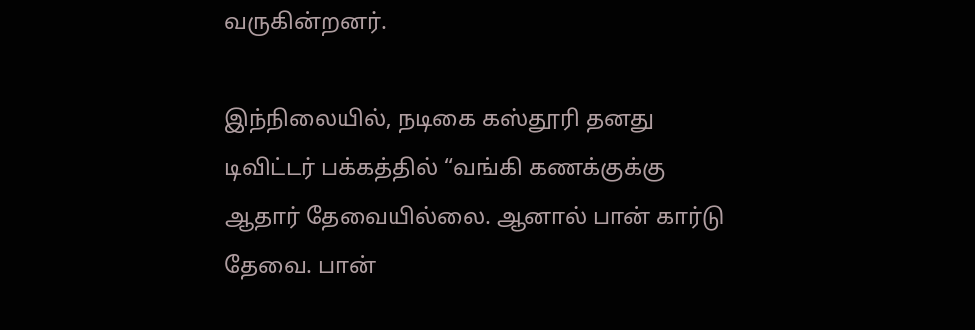வருகின்றனர்.

இந்நிலையில், நடிகை கஸ்தூரி தனது டிவிட்டர் பக்கத்தில் “வங்கி கணக்குக்கு ஆதார் தேவையில்லை. ஆனால் பான் கார்டு தேவை. பான்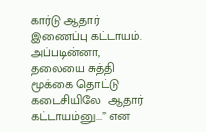கார்டு ஆதார் இணைப்பு கட்டாயம்.  அப்படின்னா, தலையை சுத்தி மூக்கை தொட்டு  கடைசியிலே  ஆதார் கட்டாயம்னு...” என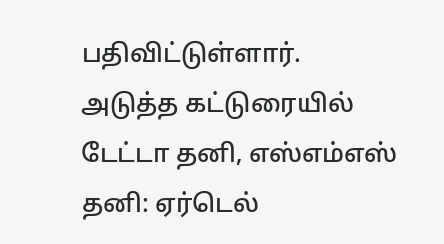பதிவிட்டுள்ளார்.
அடுத்த கட்டுரையில்
டேட்டா தனி, எஸ்எம்எஸ் தனி: ஏர்டெல்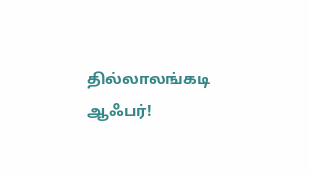தில்லாலங்கடி ஆஃபர்!